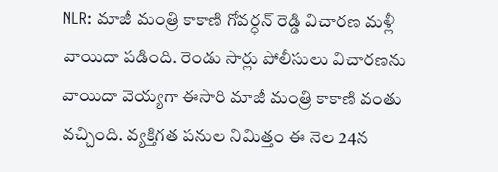NLR: మాజీ మంత్రి కాకాణి గోవర్ధన్ రెడ్డి విచారణ మళ్లీ వాయిదా పడింది. రెండు సార్లు పోలీసులు విచారణను వాయిదా వెయ్యగా ఈసారి మాజీ మంత్రి కాకాణి వంతు వచ్చింది. వ్యక్తిగత పనుల నిమిత్తం ఈ నెల 24న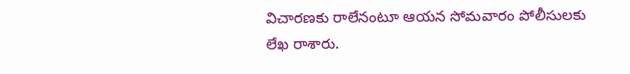విచారణకు రాలేనంటూ ఆయన సోమవారం పోలీసులకు లేఖ రాశారు.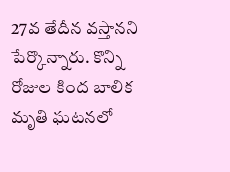27వ తేదీన వస్తానని పేర్కొన్నారు. కొన్ని రోజుల కింద బాలిక మృతి ఘటనలో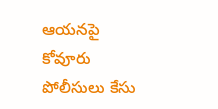ఆయనపై కోవూరు పోలీసులు కేసు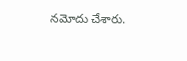నమోదు చేశారు.